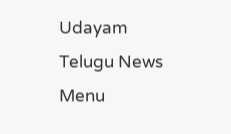Udayam Telugu News
Menu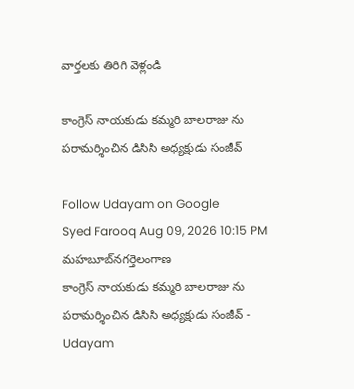వార్తలకు తిరిగి వెళ్లండి

కాంగ్రెస్ నాయకుడు కమ్మరి బాలరాజు ను పరామర్శించిన డిసిసి అధ్యక్షుడు సంజీవ్

Follow Udayam on Google
Syed Farooq Aug 09, 2026 10:15 PM మహబూబ్‌నగర్తెలంగాణ
కాంగ్రెస్ నాయకుడు కమ్మరి బాలరాజు ను పరామర్శించిన డిసిసి అధ్యక్షుడు సంజీవ్ - Udayam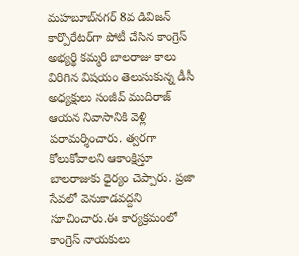మహబూబ్‌నగర్ 8వ డివిజన్ కార్పొరేటర్‌గా పోటీ చేసిన కాంగ్రెస్ అభ్యర్థి కమ్మరి బాలరాజు కాలు విరిగిన విషయం తెలుసుకున్న డీసీ అధ్యక్షులు సంజీవ్ ముదిరాజ్ ఆయన నివాసానికి వెళ్లి పరామర్శించారు. త్వరగా కోలుకోవాలని ఆకాంక్షిస్తూ బాలరాజుకు ధైర్యం చెప్పారు. ప్రజా సేవలో వెనుకాడవద్దని సూచించారు.ఈ కార్యక్రమంలో కాంగ్రెస్ నాయకులు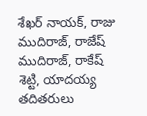శేఖర్ నాయక్, రాజు ముదిరాజ్, రాజేష్ ముదిరాజ్, రాకేష్ శెట్టి, యాదయ్య తదితరులు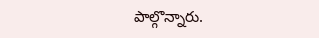పాల్గొన్నారు.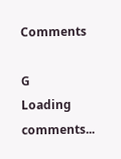Comments

G
Loading comments...